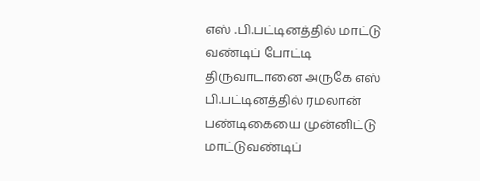எஸ் .பி.பட்டினத்தில் மாட்டு வண்டிப் போட்டி
திருவாடானை அருகே எஸ் பி.பட்டினத்தில் ரமலான் பண்டிகையை முன்னிட்டு மாட்டுவண்டிப்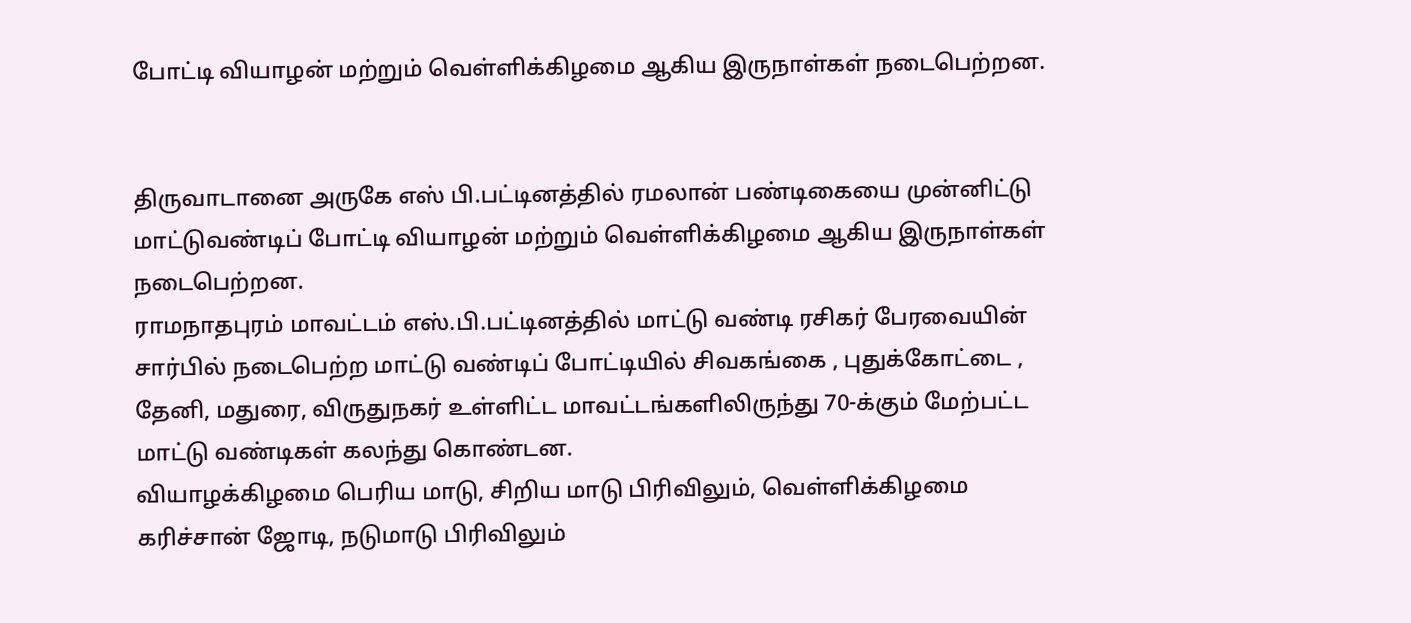போட்டி வியாழன் மற்றும் வெள்ளிக்கிழமை ஆகிய இருநாள்கள் நடைபெற்றன.


திருவாடானை அருகே எஸ் பி.பட்டினத்தில் ரமலான் பண்டிகையை முன்னிட்டு மாட்டுவண்டிப் போட்டி வியாழன் மற்றும் வெள்ளிக்கிழமை ஆகிய இருநாள்கள் நடைபெற்றன.
ராமநாதபுரம் மாவட்டம் எஸ்.பி.பட்டினத்தில் மாட்டு வண்டி ரசிகர் பேரவையின் சார்பில் நடைபெற்ற மாட்டு வண்டிப் போட்டியில் சிவகங்கை , புதுக்கோட்டை , தேனி, மதுரை, விருதுநகர் உள்ளிட்ட மாவட்டங்களிலிருந்து 70-க்கும் மேற்பட்ட மாட்டு வண்டிகள் கலந்து கொண்டன.
வியாழக்கிழமை பெரிய மாடு, சிறிய மாடு பிரிவிலும், வெள்ளிக்கிழமை கரிச்சான் ஜோடி, நடுமாடு பிரிவிலும்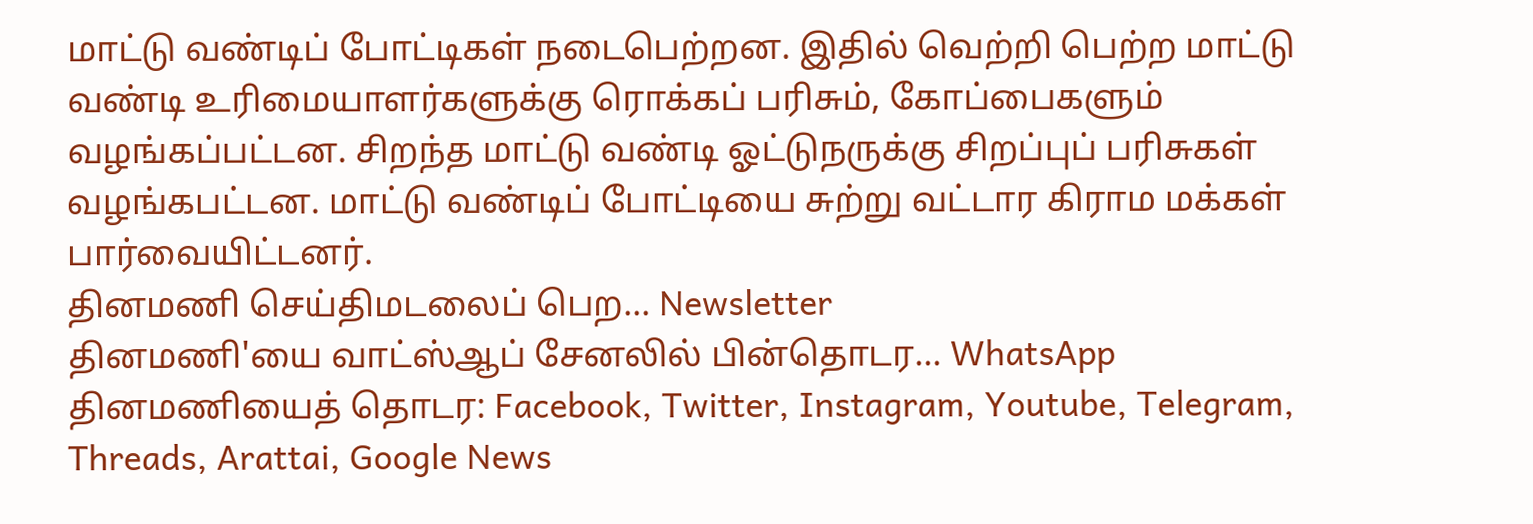மாட்டு வண்டிப் போட்டிகள் நடைபெற்றன. இதில் வெற்றி பெற்ற மாட்டு வண்டி உரிமையாளர்களுக்கு ரொக்கப் பரிசும், கோப்பைகளும் வழங்கப்பட்டன. சிறந்த மாட்டு வண்டி ஓட்டுநருக்கு சிறப்புப் பரிசுகள் வழங்கபட்டன. மாட்டு வண்டிப் போட்டியை சுற்று வட்டார கிராம மக்கள் பார்வையிட்டனர்.
தினமணி செய்திமடலைப் பெற... Newsletter
தினமணி'யை வாட்ஸ்ஆப் சேனலில் பின்தொடர... WhatsApp
தினமணியைத் தொடர: Facebook, Twitter, Instagram, Youtube, Telegram, Threads, Arattai, Google News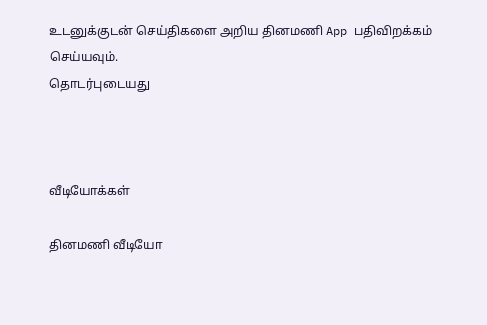உடனுக்குடன் செய்திகளை அறிய தினமணி App பதிவிறக்கம் செய்யவும்.
தொடர்புடையது



வீடியோக்கள்

தினமணி வீடியோ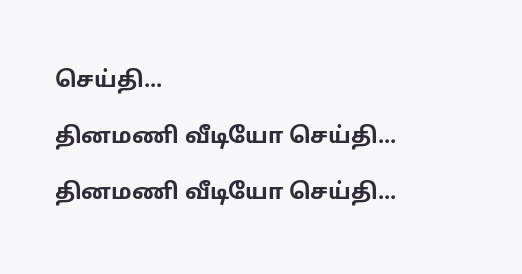செய்தி...

தினமணி வீடியோ செய்தி...

தினமணி வீடியோ செய்தி...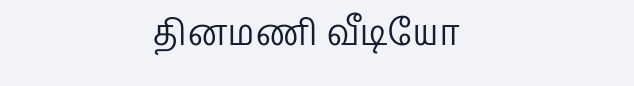தினமணி வீடியோ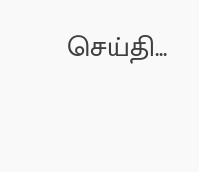செய்தி...